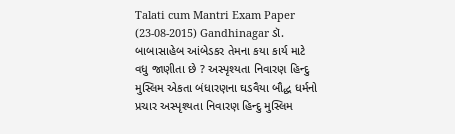Talati cum Mantri Exam Paper (23-08-2015) Gandhinagar ડૉ. બાબાસાહેબ આંબેડકર તેમના કયા કાર્ય માટે વધુ જાણીતા છે ? અસ્પૃશ્યતા નિવારણ હિન્દુ મુસ્લિમ એકતા બંધારણના ઘડવૈયા બૌદ્ધ ધર્મનો પ્રચાર અસ્પૃશ્યતા નિવારણ હિન્દુ મુસ્લિમ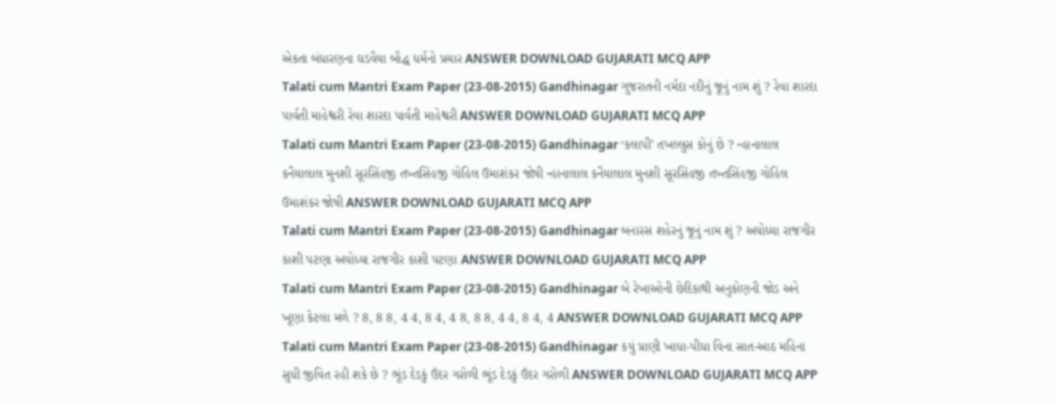એકતા બંધારણના ઘડવૈયા બૌદ્ધ ધર્મનો પ્રચાર ANSWER DOWNLOAD GUJARATI MCQ APP
Talati cum Mantri Exam Paper (23-08-2015) Gandhinagar ગુજરાતની નર્મદા નદીનું જૂનું નામ શું ? રેવા શારદા પાર્વતી માહેશ્વરી રેવા શારદા પાર્વતી માહેશ્વરી ANSWER DOWNLOAD GUJARATI MCQ APP
Talati cum Mantri Exam Paper (23-08-2015) Gandhinagar ‘કલાપી’ તખલ્લુસ કોનું છે ? ન્હાનાલાલ કનૈયાલાલ મુનશી સૂરસિંહજી તખ્તસિંહજી ગોહિલ ઉમાશંકર જોષી ન્હાનાલાલ કનૈયાલાલ મુનશી સૂરસિંહજી તખ્તસિંહજી ગોહિલ ઉમાશંકર જોષી ANSWER DOWNLOAD GUJARATI MCQ APP
Talati cum Mantri Exam Paper (23-08-2015) Gandhinagar બનારસ શહેરનું જૂનું નામ શું ? અયોધ્યા રાજગીર કાશી પટણા અયોધ્યા રાજગીર કાશી પટણા ANSWER DOWNLOAD GUJARATI MCQ APP
Talati cum Mantri Exam Paper (23-08-2015) Gandhinagar બે રેખાઓની છેદિકાથી અનુકોણની જોડ અને ખૂણા કેટલા મળે ? 8, 8 8, 4 4, 8 4, 4 8, 8 8, 4 4, 8 4, 4 ANSWER DOWNLOAD GUJARATI MCQ APP
Talati cum Mantri Exam Paper (23-08-2015) Gandhinagar કયું પ્રાણી ખાધા-પીધા વિના સાત-આઠ મહિના સુધી જીવિત રહી શકે છે ? ભૂંડ દેડકું ઉંદર ગરોળી ભૂંડ દેડકું ઉંદર ગરોળી ANSWER DOWNLOAD GUJARATI MCQ APP